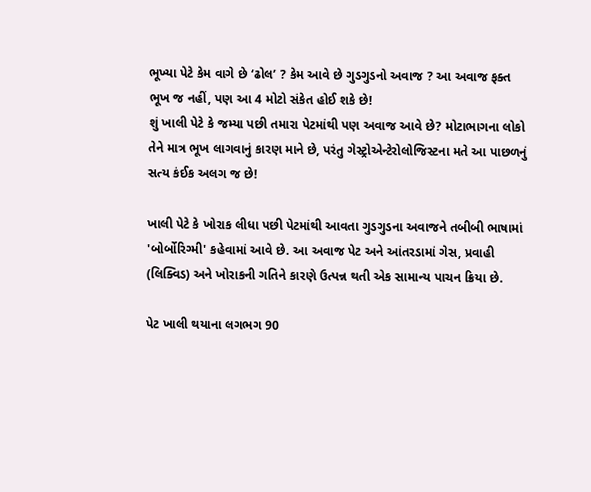ભૂખ્યા પેટે કેમ વાગે છે ‘ઢોલ’ ? કેમ આવે છે ગુડગુડનો અવાજ ? આ અવાજ ફક્ત ભૂખ જ નહીં, પણ આ 4 મોટો સંકેત હોઈ શકે છે!
શું ખાલી પેટે કે જમ્યા પછી તમારા પેટમાંથી પણ અવાજ આવે છે? મોટાભાગના લોકો તેને માત્ર ભૂખ લાગવાનું કારણ માને છે, પરંતુ ગેસ્ટ્રોએન્ટેરોલોજિસ્ટના મતે આ પાછળનું સત્ય કંઈક અલગ જ છે!

ખાલી પેટે કે ખોરાક લીધા પછી પેટમાંથી આવતા ગુડગુડના અવાજને તબીબી ભાષામાં 'બોર્બોરિગ્મી' કહેવામાં આવે છે. આ અવાજ પેટ અને આંતરડામાં ગેસ, પ્રવાહી (લિક્વિડ) અને ખોરાકની ગતિને કારણે ઉત્પન્ન થતી એક સામાન્ય પાચન ક્રિયા છે.

પેટ ખાલી થયાના લગભગ 90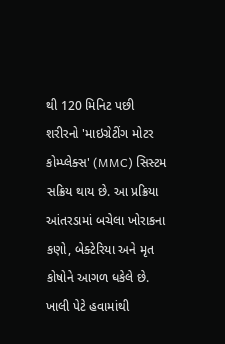થી 120 મિનિટ પછી શરીરનો 'માઇગ્રેટીંગ મોટર કોમ્પ્લેક્સ' (MMC) સિસ્ટમ સક્રિય થાય છે. આ પ્રક્રિયા આંતરડામાં બચેલા ખોરાકના કણો, બેક્ટેરિયા અને મૃત કોષોને આગળ ધકેલે છે. ખાલી પેટે હવામાંથી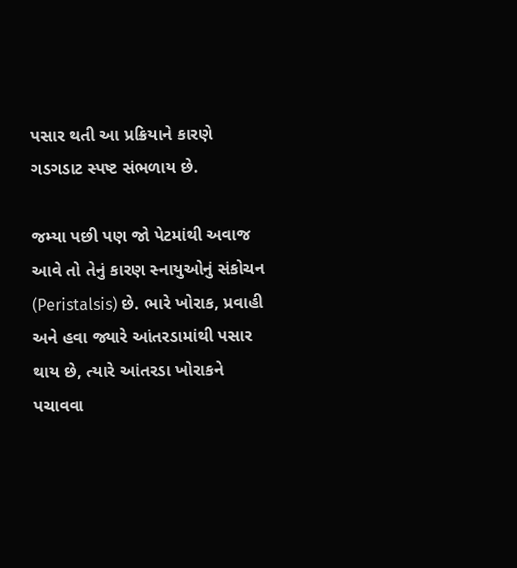પસાર થતી આ પ્રક્રિયાને કારણે ગડગડાટ સ્પષ્ટ સંભળાય છે.

જમ્યા પછી પણ જો પેટમાંથી અવાજ આવે તો તેનું કારણ સ્નાયુઓનું સંકોચન (Peristalsis) છે. ભારે ખોરાક, પ્રવાહી અને હવા જ્યારે આંતરડામાંથી પસાર થાય છે, ત્યારે આંતરડા ખોરાકને પચાવવા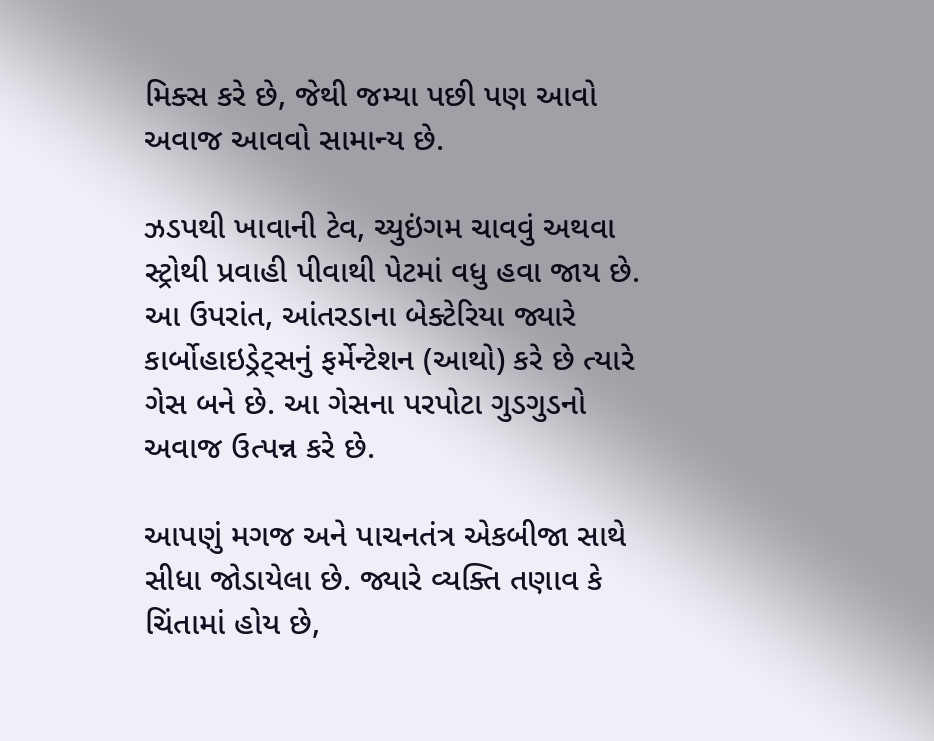મિક્સ કરે છે, જેથી જમ્યા પછી પણ આવો અવાજ આવવો સામાન્ય છે.

ઝડપથી ખાવાની ટેવ, ચ્યુઇંગમ ચાવવું અથવા સ્ટ્રોથી પ્રવાહી પીવાથી પેટમાં વધુ હવા જાય છે. આ ઉપરાંત, આંતરડાના બેક્ટેરિયા જ્યારે કાર્બોહાઇડ્રેટ્સનું ફર્મેન્ટેશન (આથો) કરે છે ત્યારે ગેસ બને છે. આ ગેસના પરપોટા ગુડગુડનો અવાજ ઉત્પન્ન કરે છે.

આપણું મગજ અને પાચનતંત્ર એકબીજા સાથે સીધા જોડાયેલા છે. જ્યારે વ્યક્તિ તણાવ કે ચિંતામાં હોય છે,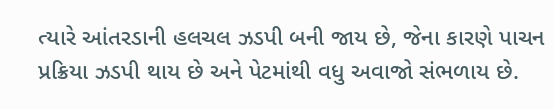ત્યારે આંતરડાની હલચલ ઝડપી બની જાય છે, જેના કારણે પાચન પ્રક્રિયા ઝડપી થાય છે અને પેટમાંથી વધુ અવાજો સંભળાય છે.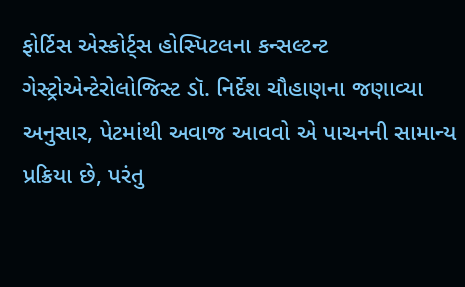ફોર્ટિસ એસ્કોર્ટ્સ હોસ્પિટલના કન્સલ્ટન્ટ ગેસ્ટ્રોએન્ટેરોલોજિસ્ટ ડૉ. નિર્દેશ ચૌહાણના જણાવ્યા અનુસાર, પેટમાંથી અવાજ આવવો એ પાચનની સામાન્ય પ્રક્રિયા છે, પરંતુ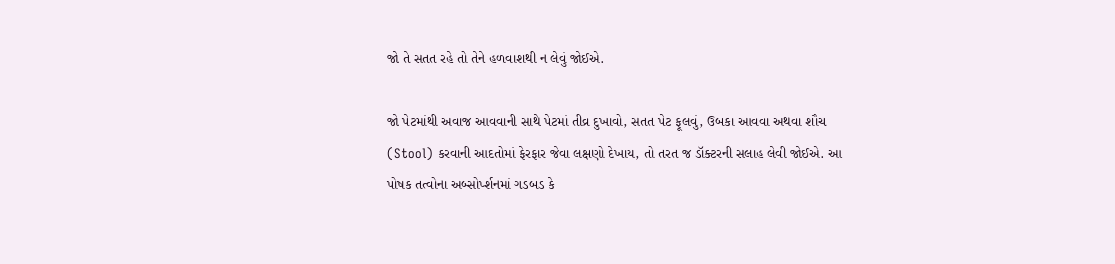જો તે સતત રહે તો તેને હળવાશથી ન લેવું જોઈએ.

જો પેટમાંથી અવાજ આવવાની સાથે પેટમાં તીવ્ર દુખાવો, સતત પેટ ફૂલવું, ઉબકા આવવા અથવા શૌચ (Stool) કરવાની આદતોમાં ફેરફાર જેવા લક્ષણો દેખાય, તો તરત જ ડૉક્ટરની સલાહ લેવી જોઈએ. આ પોષક તત્વોના અબ્સોર્પ્શનમાં ગડબડ કે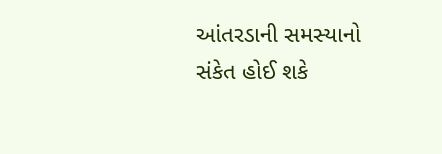આંતરડાની સમસ્યાનો સંકેત હોઈ શકે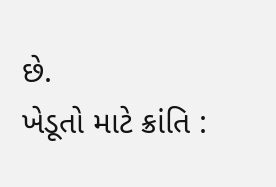છે.
ખેડૂતો માટે ક્રાંતિ :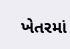ખેતરમાં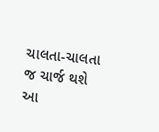ચાલતા-ચાલતા જ ચાર્જ થશે આ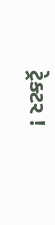ટ્રેક્ટર !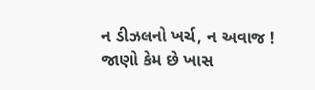ન ડીઝલનો ખર્ચ, ન અવાજ ! જાણો કેમ છે ખાસ